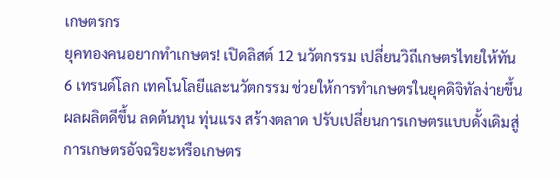เกษตรกร
ยุคทองคนอยากทำเกษตร! เปิดลิสต์ 12 นวัตกรรม เปลี่ยนวิถีเกษตรไทยให้ทัน 6 เทรนด์โลก เทคโนโลยีและนวัตกรรม ช่วยให้การทำเกษตรในยุคดิจิทัลง่ายขึ้น ผลผลิตดีขึ้น ลดต้นทุน ทุ่นแรง สร้างตลาด ปรับเปลี่ยนการเกษตรแบบดั้งเดิมสู่การเกษตรอัจฉริยะหรือเกษตร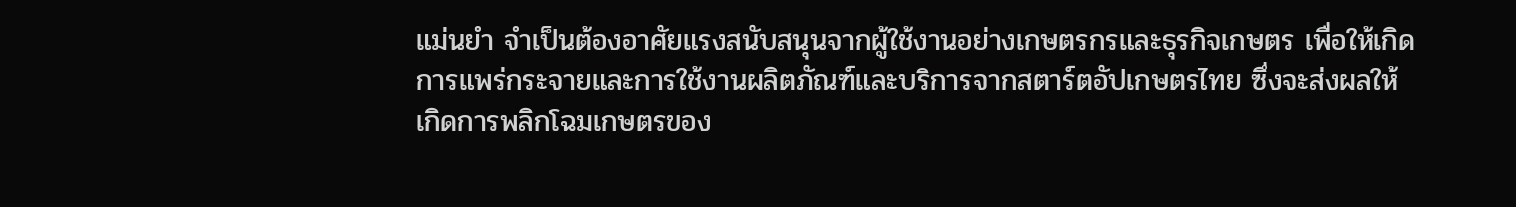แม่นยำ จำเป็นต้องอาศัยแรงสนับสนุนจากผู้ใช้งานอย่างเกษตรกรและธุรกิจเกษตร เพื่อให้เกิดการแพร่กระจายและการใช้งานผลิตภัณฑ์และบริการจากสตาร์ตอัปเกษตรไทย ซึ่งจะส่งผลให้เกิดการพลิกโฉมเกษตรของ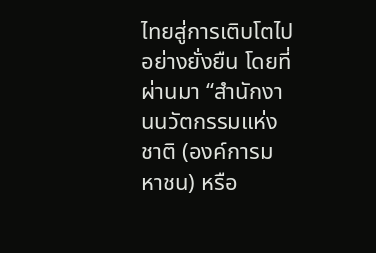ไทยสู่การเติบโตไปอย่างยั่งยืน โดยที่ผ่านมา “สำนักงานนวัตกรรมแห่งชาติ (องค์การมหาชน) หรือ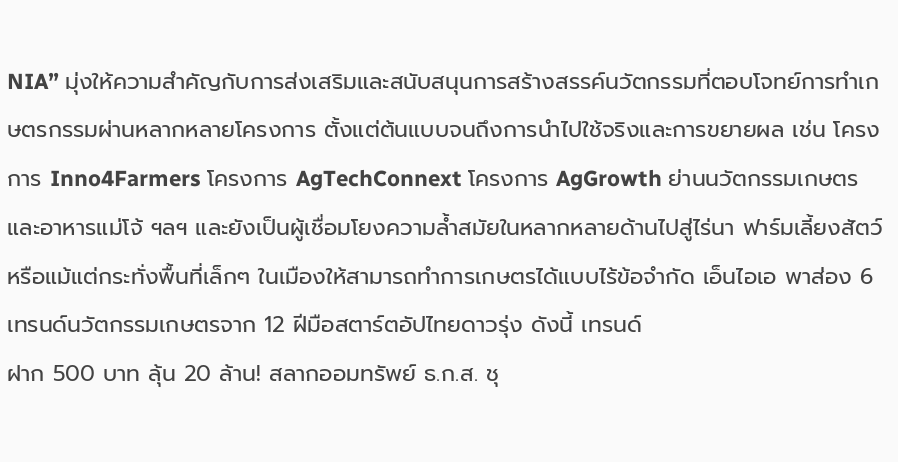NIA” มุ่งให้ความสำคัญกับการส่งเสริมและสนับสนุนการสร้างสรรค์นวัตกรรมที่ตอบโจทย์การทำเกษตรกรรมผ่านหลากหลายโครงการ ตั้งแต่ต้นแบบจนถึงการนำไปใช้จริงและการขยายผล เช่น โครงการ Inno4Farmers โครงการ AgTechConnext โครงการ AgGrowth ย่านนวัตกรรมเกษตรและอาหารแม่โจ้ ฯลฯ และยังเป็นผู้เชื่อมโยงความล้ำสมัยในหลากหลายด้านไปสู่ไร่นา ฟาร์มเลี้ยงสัตว์ หรือแม้แต่กระทั่งพื้นที่เล็กๆ ในเมืองให้สามารถทำการเกษตรได้แบบไร้ข้อจำกัด เอ็นไอเอ พาส่อง 6 เทรนด์นวัตกรรมเกษตรจาก 12 ฝีมือสตาร์ตอัปไทยดาวรุ่ง ดังนี้ เทรนด์
ฝาก 500 บาท ลุ้น 20 ล้าน! สลากออมทรัพย์ ธ.ก.ส. ชุ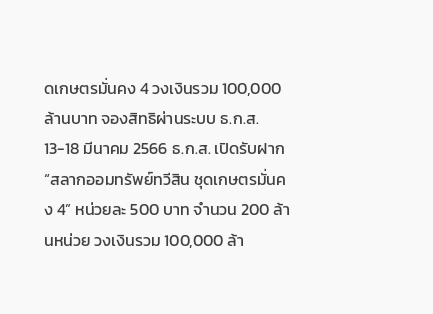ดเกษตรมั่นคง 4 วงเงินรวม 100,000 ล้านบาท จองสิทธิผ่านระบบ ธ.ก.ส. 13-18 มีนาคม 2566 ธ.ก.ส. เปิดรับฝาก “สลากออมทรัพย์ทวีสิน ชุดเกษตรมั่นคง 4” หน่วยละ 500 บาท จำนวน 200 ล้านหน่วย วงเงินรวม 100,000 ล้า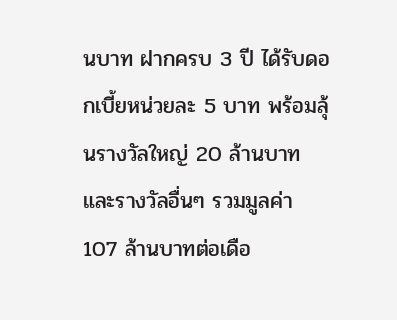นบาท ฝากครบ 3 ปี ได้รับดอกเบี้ยหน่วยละ 5 บาท พร้อมลุ้นรางวัลใหญ่ 20 ล้านบาท และรางวัลอื่นๆ รวมมูลค่า 107 ล้านบาทต่อเดือ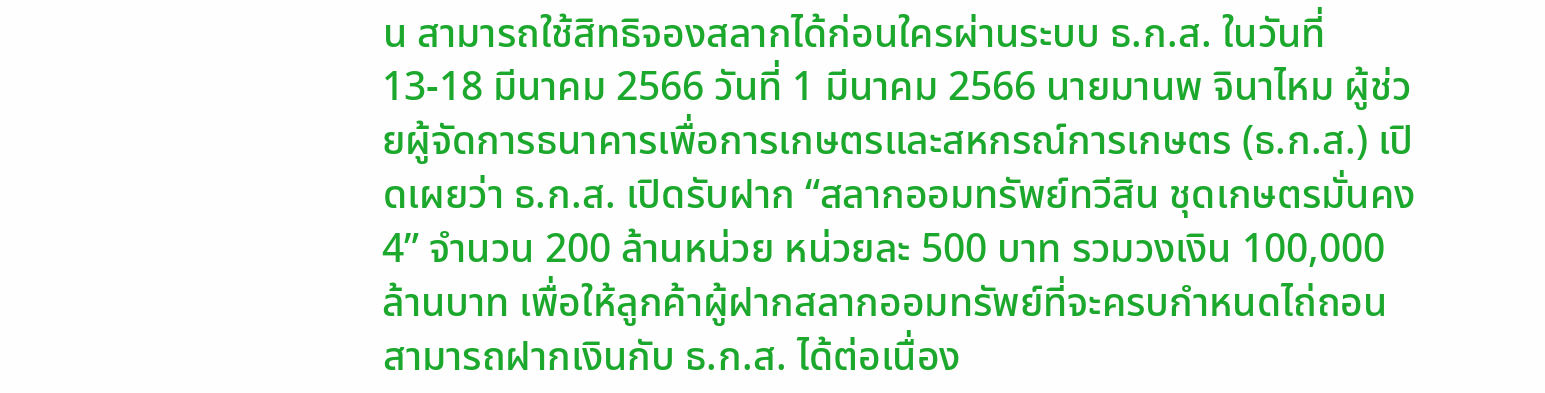น สามารถใช้สิทธิจองสลากได้ก่อนใครผ่านระบบ ธ.ก.ส. ในวันที่ 13-18 มีนาคม 2566 วันที่ 1 มีนาคม 2566 นายมานพ จินาไหม ผู้ช่วยผู้จัดการธนาคารเพื่อการเกษตรและสหกรณ์การเกษตร (ธ.ก.ส.) เปิดเผยว่า ธ.ก.ส. เปิดรับฝาก “สลากออมทรัพย์ทวีสิน ชุดเกษตรมั่นคง 4” จำนวน 200 ล้านหน่วย หน่วยละ 500 บาท รวมวงเงิน 100,000 ล้านบาท เพื่อให้ลูกค้าผู้ฝากสลากออมทรัพย์ที่จะครบกำหนดไถ่ถอนสามารถฝากเงินกับ ธ.ก.ส. ได้ต่อเนื่อง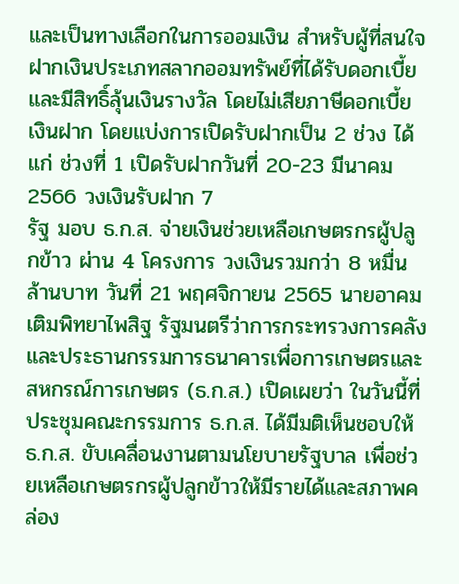และเป็นทางเลือกในการออมเงิน สำหรับผู้ที่สนใจฝากเงินประเภทสลากออมทรัพย์ที่ได้รับดอกเบี้ยและมีสิทธิ์ลุ้นเงินรางวัล โดยไม่เสียภาษีดอกเบี้ยเงินฝาก โดยแบ่งการเปิดรับฝากเป็น 2 ช่วง ได้แก่ ช่วงที่ 1 เปิดรับฝากวันที่ 20-23 มีนาคม 2566 วงเงินรับฝาก 7
รัฐ มอบ ธ.ก.ส. จ่ายเงินช่วยเหลือเกษตรกรผู้ปลูกข้าว ผ่าน 4 โครงการ วงเงินรวมกว่า 8 หมื่นล้านบาท วันที่ 21 พฤศจิกายน 2565 นายอาคม เติมพิทยาไพสิฐ รัฐมนตรีว่าการกระทรวงการคลังและประธานกรรมการธนาคารเพื่อการเกษตรและสหกรณ์การเกษตร (ธ.ก.ส.) เปิดเผยว่า ในวันนี้ที่ประชุมคณะกรรมการ ธ.ก.ส. ได้มีมติเห็นชอบให้ ธ.ก.ส. ขับเคลื่อนงานตามนโยบายรัฐบาล เพื่อช่วยเหลือเกษตรกรผู้ปลูกข้าวให้มีรายได้และสภาพคล่อง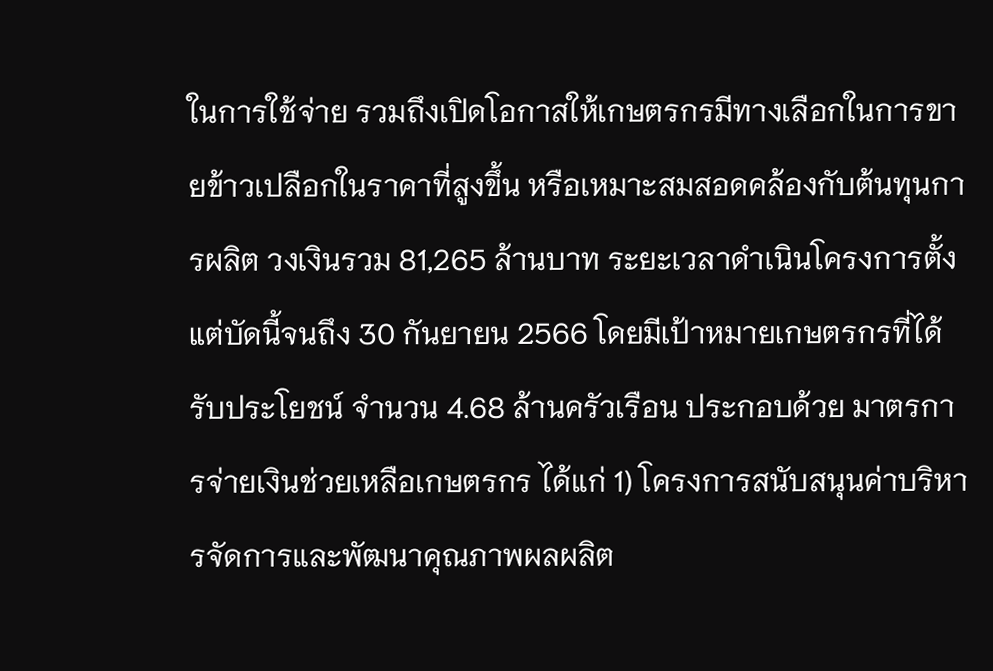ในการใช้จ่าย รวมถึงเปิดโอกาสให้เกษตรกรมีทางเลือกในการขายข้าวเปลือกในราคาที่สูงขึ้น หรือเหมาะสมสอดคล้องกับต้นทุนการผลิต วงเงินรวม 81,265 ล้านบาท ระยะเวลาดำเนินโครงการตั้งแต่บัดนี้จนถึง 30 กันยายน 2566 โดยมีเป้าหมายเกษตรกรที่ได้รับประโยชน์ จำนวน 4.68 ล้านครัวเรือน ประกอบด้วย มาตรการจ่ายเงินช่วยเหลือเกษตรกร ได้แก่ 1) โครงการสนับสนุนค่าบริหารจัดการและพัฒนาคุณภาพผลผลิต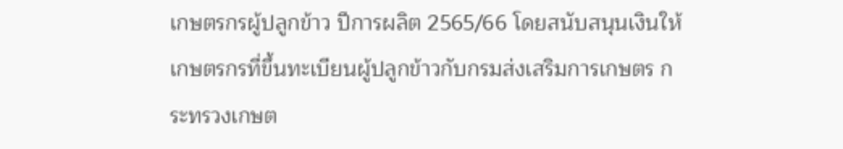เกษตรกรผู้ปลูกข้าว ปีการผลิต 2565/66 โดยสนับสนุนเงินให้เกษตรกรที่ขึ้นทะเบียนผู้ปลูกข้าวกับกรมส่งเสริมการเกษตร กระทรวงเกษต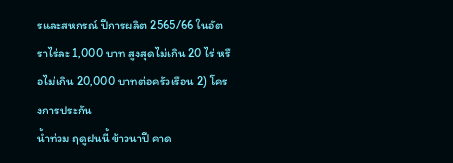รและสหกรณ์ ปีการผลิต 2565/66 ในอัตราไร่ละ 1,000 บาท สูงสุดไม่เกิน 20 ไร่ หรือไม่เกิน 20,000 บาทต่อครัวเรือน 2) โครงการประกัน
น้ำท่วม ฤดูฝนนี้ ข้าวนาปี คาด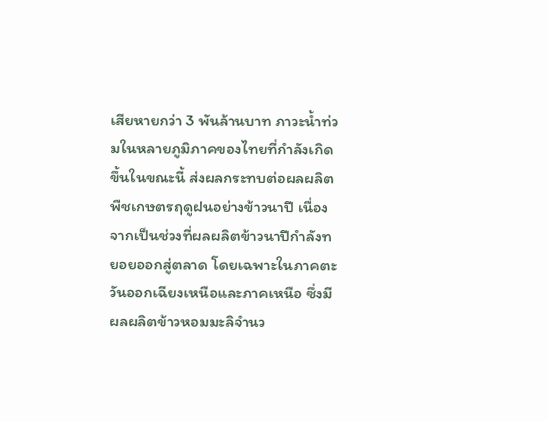เสียหายกว่า 3 พันล้านบาท ภาวะน้ำท่วมในหลายภูมิภาคของไทยที่กำลังเกิดขึ้นในขณะนี้ ส่งผลกระทบต่อผลผลิตพืชเกษตรฤดูฝนอย่างข้าวนาปี เนื่องจากเป็นช่วงที่ผลผลิตข้าวนาปีกำลังทยอยออกสู่ตลาด โดยเฉพาะในภาคตะวันออกเฉียงเหนือและภาคเหนือ ซึ่งมีผลผลิตข้าวหอมมะลิจำนว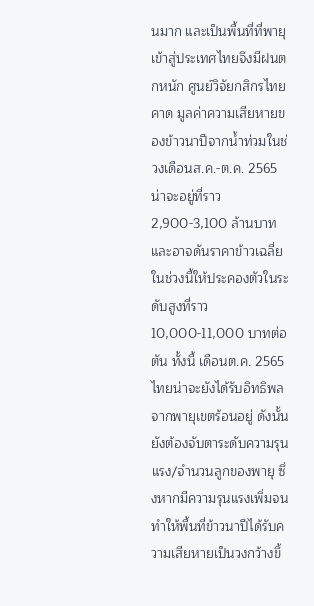นมาก และเป็นพื้นที่ที่พายุเข้าสู่ประเทศไทยจึงมีฝนตกหนัก ศูนย์วิจัยกสิกรไทย คาด มูลค่าความเสียหายของข้าวนาปีจากน้ำท่วมในช่วงเดือนส.ค.-ต.ค. 2565 น่าจะอยู่ที่ราว 2,900-3,100 ล้านบาท และอาจดันราคาข้าวเฉลี่ยในช่วงนี้ให้ประคองตัวในระดับสูงที่ราว 10,000-11,000 บาทต่อตัน ทั้งนี้ เดือนต.ค. 2565 ไทยน่าจะยังได้รับอิทธิพลจากพายุเขตร้อนอยู่ ดังนั้น ยังต้องจับตาระดับความรุนแรง/จำนวนลูกของพายุ ซึ่งหากมีความรุนแรงเพิ่มจนทำให้พื้นที่ข้าวนาปีได้รับความเสียหายเป็นวงกว้างขึ้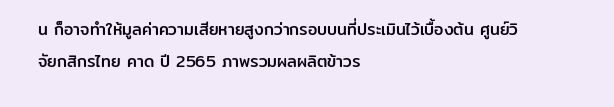น ก็อาจทำให้มูลค่าความเสียหายสูงกว่ากรอบบนที่ประเมินไว้เบื้องต้น ศูนย์วิจัยกสิกรไทย คาด ปี 2565 ภาพรวมผลผลิตข้าวร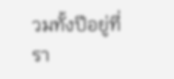วมทั้งปีอยู่ที่รา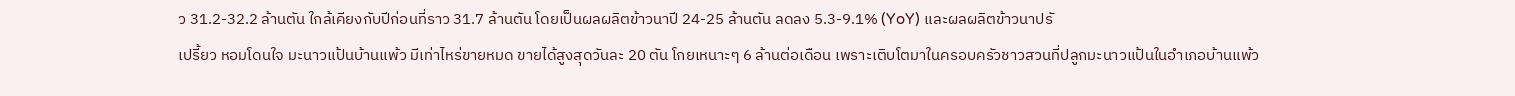ว 31.2-32.2 ล้านตัน ใกล้เคียงกับปีก่อนที่ราว 31.7 ล้านตัน โดยเป็นผลผลิตข้าวนาปี 24-25 ล้านตัน ลดลง 5.3-9.1% (YoY) และผลผลิตข้าวนาปรั
เปรี้ยว หอมโดนใจ มะนาวแป้นบ้านแพ้ว มีเท่าไหร่ขายหมด ขายได้สูงสุดวันละ 20 ตัน โกยเหนาะๆ 6 ล้านต่อเดือน เพราะเติบโตมาในครอบครัวชาวสวนที่ปลูกมะนาวแป้นในอำเภอบ้านแพ้ว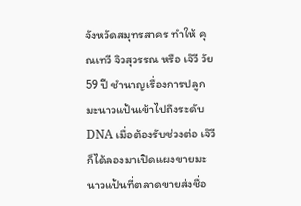จังหวัดสมุทรสาคร ทำให้ คุณเทวี จิวสุวรรณ หรือ เจ๊วี วัย 59 ปี ชำนาญเรื่องการปลูกมะนาวแป้นเข้าไปถึงระดับ DNA เมื่อต้องรับช่วงต่อ เจ๊วีก็ได้ลองมาเปิดแผงขายมะนาวแป้นที่ตลาดขายส่งชื่อ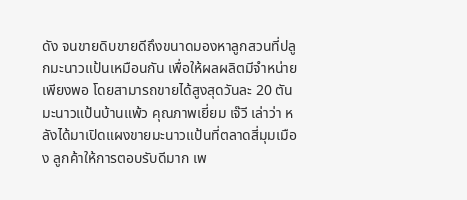ดัง จนขายดิบขายดีถึงขนาดมองหาลูกสวนที่ปลูกมะนาวแป้นเหมือนกัน เพื่อให้ผลผลิตมีจำหน่ายเพียงพอ โดยสามารถขายได้สูงสุดวันละ 20 ตัน มะนาวแป้นบ้านแพ้ว คุณภาพเยี่ยม เจ๊วี เล่าว่า หลังได้มาเปิดแผงขายมะนาวแป้นที่ตลาดสี่มุมเมือง ลูกค้าให้การตอบรับดีมาก เพ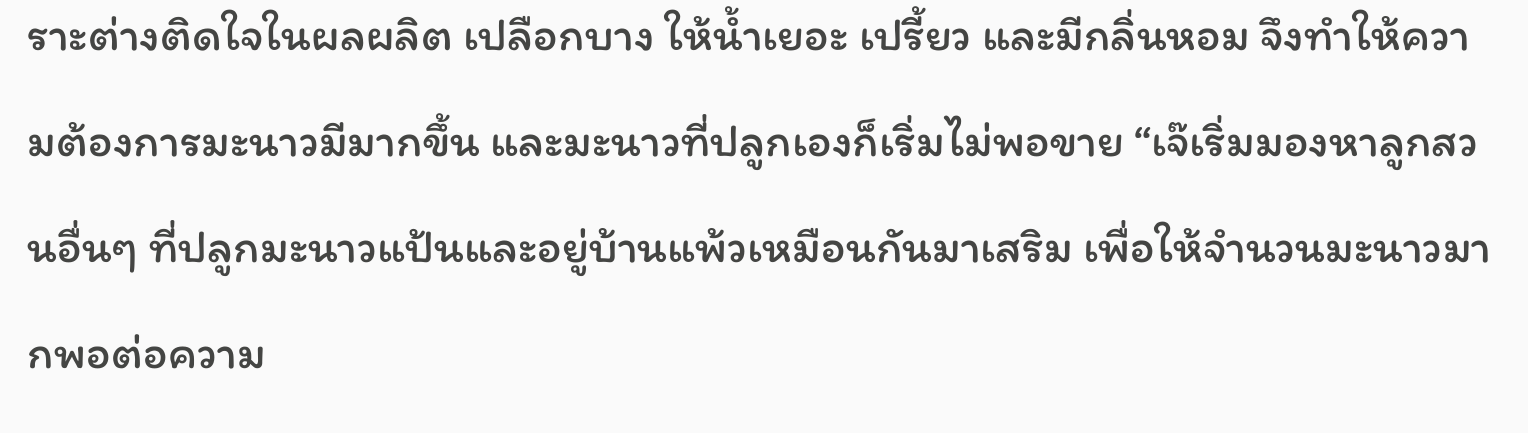ราะต่างติดใจในผลผลิต เปลือกบาง ให้น้ำเยอะ เปรี้ยว และมีกลิ่นหอม จึงทำให้ความต้องการมะนาวมีมากขึ้น และมะนาวที่ปลูกเองก็เริ่มไม่พอขาย “เจ๊เริ่มมองหาลูกสวนอื่นๆ ที่ปลูกมะนาวแป้นและอยู่บ้านแพ้วเหมือนกันมาเสริม เพื่อให้จำนวนมะนาวมากพอต่อความ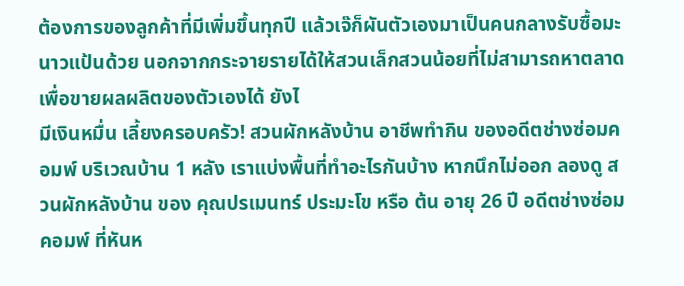ต้องการของลูกค้าที่มีเพิ่มขึ้นทุกปี แล้วเจ๊ก็ผันตัวเองมาเป็นคนกลางรับซื้อมะนาวแป้นด้วย นอกจากกระจายรายได้ให้สวนเล็กสวนน้อยที่ไม่สามารถหาตลาดเพื่อขายผลผลิตของตัวเองได้ ยังไ
มีเงินหมื่น เลี้ยงครอบครัว! สวนผักหลังบ้าน อาชีพทำกิน ของอดีตช่างซ่อมคอมพ์ บริเวณบ้าน 1 หลัง เราแบ่งพื้นที่ทำอะไรกันบ้าง หากนึกไม่ออก ลองดู สวนผักหลังบ้าน ของ คุณปรเมนทร์ ประมะโข หรือ ต้น อายุ 26 ปี อดีตช่างซ่อมคอมพ์ ที่หันห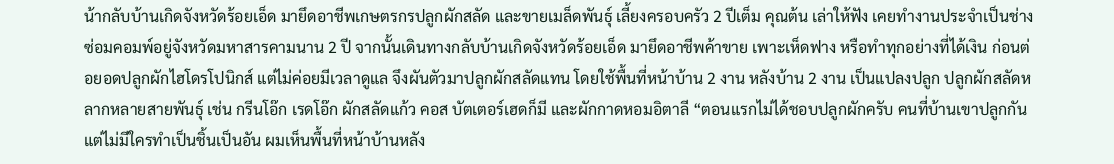น้ากลับบ้านเกิดจังหวัดร้อยเอ็ด มายึดอาชีพเกษตรกรปลูกผักสลัด และขายเมล็ดพันธุ์ เลี้ยงครอบครัว 2 ปีเต็ม คุณต้น เล่าให้ฟัง เคยทำงานประจำเป็นช่างซ่อมคอมพ์อยู่จังหวัดมหาสารคามนาน 2 ปี จากนั้นเดินทางกลับบ้านเกิดจังหวัดร้อยเอ็ด มายึดอาชีพค้าขาย เพาะเห็ดฟาง หรือทำทุกอย่างที่ได้เงิน ก่อนต่อยอดปลูกผักไฮโดรโปนิกส์ แต่ไม่ค่อยมีเวลาดูแล จึงผันตัวมาปลูกผักสลัดแทน โดยใช้พื้นที่หน้าบ้าน 2 งาน หลังบ้าน 2 งาน เป็นแปลงปลูก ปลูกผักสลัดหลากหลายสายพันธุ์ เช่น กรีนโอ๊ก เรดโอ๊ก ผักสลัดแก้ว คอส บัตเตอร์เฮดก็มี และผักกาดหอมอิตาลี “ตอนแรกไม่ได้ชอบปลูกผักครับ คนที่บ้านเขาปลูกกันแต่ไม่มีใครทำเป็นชิ้นเป็นอัน ผมเห็นพื้นที่หน้าบ้านหลัง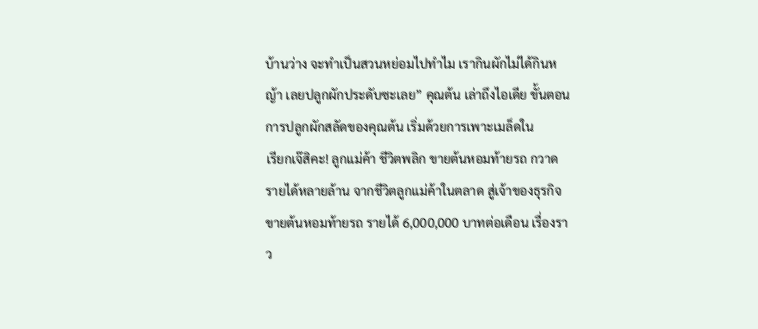บ้านว่าง จะทำเป็นสวนหย่อมไปทำไม เรากินผักไม่ได้กินหญ้า เลยปลูกผักประดับซะเลย” คุณต้น เล่าถึงไอเดีย ขั้นตอนการปลูกผักสลัดของคุณต้น เริ่มด้วยการเพาะเมล็ดใน
เรียกเจ๊สิคะ! ลูกแม่ค้า ชีวิตพลิก ขายต้นหอมท้ายรถ กวาดรายได้หลายล้าน จากชีวิตลูกแม่ค้าในตลาด สู่เจ้าของธุรกิจขายต้นหอมท้ายรถ รายได้ 6,000,000 บาทต่อเดือน เรื่องราว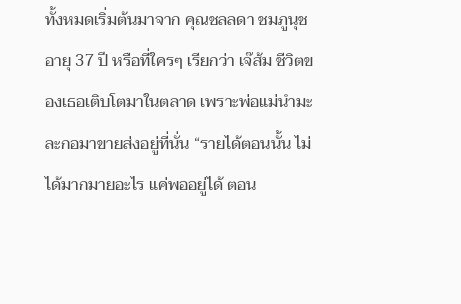ทั้งหมดเริ่มต้นมาจาก คุณชลลดา ชมภูนุช อายุ 37 ปี หรือที่ใครๆ เรียกว่า เจ๊ส้ม ชีวิตของเธอเติบโตมาในตลาด เพราะพ่อแม่นำมะละกอมาขายส่งอยู่ที่นั่น “รายได้ตอนนั้น ไม่ได้มากมายอะไร แค่พออยู่ได้ ตอน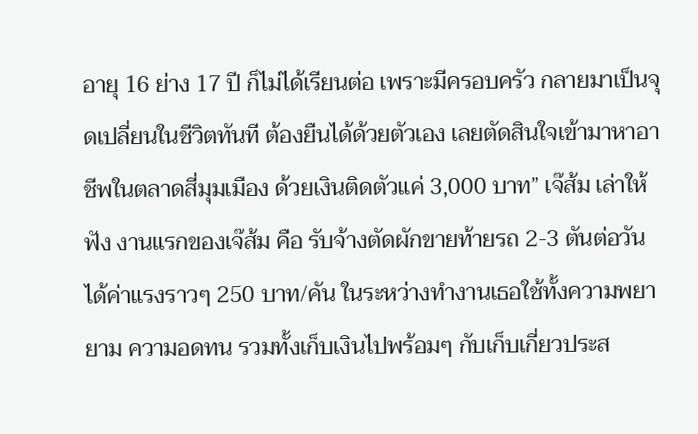อายุ 16 ย่าง 17 ปี ก็ไม่ได้เรียนต่อ เพราะมีครอบครัว กลายมาเป็นจุดเปลี่ยนในชีวิตทันที ต้องยืนได้ด้วยตัวเอง เลยตัดสินใจเข้ามาหาอาชีพในตลาดสี่มุมเมือง ด้วยเงินติดตัวแค่ 3,000 บาท” เจ๊ส้ม เล่าให้ฟัง งานแรกของเจ๊ส้ม คือ รับจ้างตัดผักขายท้ายรถ 2-3 ตันต่อวัน ได้ค่าแรงราวๆ 250 บาท/คัน ในระหว่างทำงานเธอใช้ทั้งความพยายาม ความอดทน รวมทั้งเก็บเงินไปพร้อมๆ กับเก็บเกี่ยวประส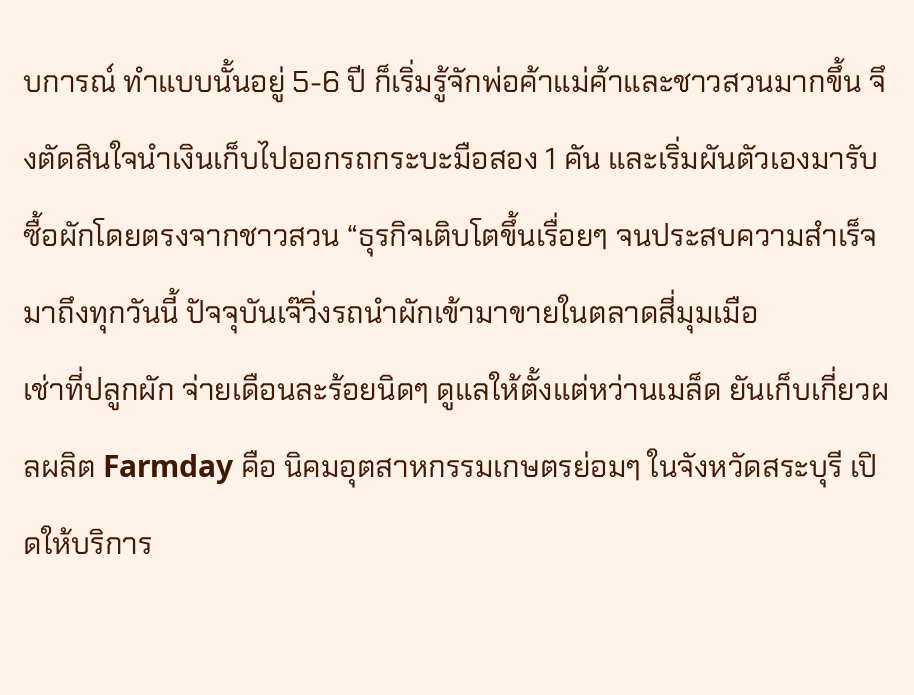บการณ์ ทำแบบนั้นอยู่ 5-6 ปี ก็เริ่มรู้จักพ่อค้าแม่ค้าและชาวสวนมากขึ้น จึงตัดสินใจนำเงินเก็บไปออกรถกระบะมือสอง 1 คัน และเริ่มผันตัวเองมารับซื้อผักโดยตรงจากชาวสวน “ธุรกิจเติบโตขึ้นเรื่อยๆ จนประสบความสำเร็จมาถึงทุกวันนี้ ปัจจุบันเจ๊วิ่งรถนำผักเข้ามาขายในตลาดสี่มุมเมือ
เช่าที่ปลูกผัก จ่ายเดือนละร้อยนิดๆ ดูแลให้ตั้งแต่หว่านเมล็ด ยันเก็บเกี่ยวผลผลิต Farmday คือ นิคมอุตสาหกรรมเกษตรย่อมๆ ในจังหวัดสระบุรี เปิดให้บริการ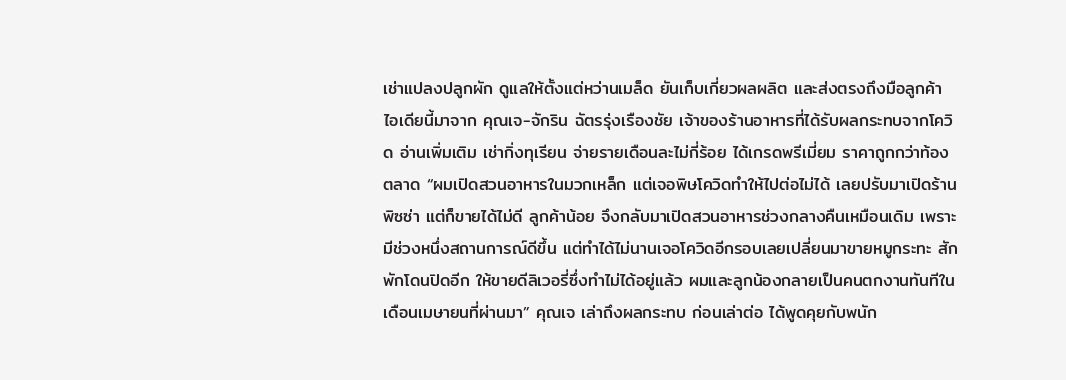เช่าแปลงปลูกผัก ดูแลให้ตั้งแต่หว่านเมล็ด ยันเก็บเกี่ยวผลผลิต และส่งตรงถึงมือลูกค้า ไอเดียนี้มาจาก คุณเจ-จักริน ฉัตรรุ่งเรืองชัย เจ้าของร้านอาหารที่ได้รับผลกระทบจากโควิด อ่านเพิ่มเติม เช่ากิ่งทุเรียน จ่ายรายเดือนละไม่กี่ร้อย ได้เกรดพรีเมี่ยม ราคาถูกกว่าท้องตลาด “ผมเปิดสวนอาหารในมวกเหล็ก แต่เจอพิษโควิดทำให้ไปต่อไม่ได้ เลยปรับมาเปิดร้านพิซซ่า แต่ก็ขายได้ไม่ดี ลูกค้าน้อย จึงกลับมาเปิดสวนอาหารช่วงกลางคืนเหมือนเดิม เพราะมีช่วงหนึ่งสถานการณ์ดีขึ้น แต่ทำได้ไม่นานเจอโควิดอีกรอบเลยเปลี่ยนมาขายหมูกระทะ สักพักโดนปิดอีก ให้ขายดีลิเวอรี่ซึ่งทำไม่ได้อยู่แล้ว ผมและลูกน้องกลายเป็นคนตกงานทันทีในเดือนเมษายนที่ผ่านมา” คุณเจ เล่าถึงผลกระทบ ก่อนเล่าต่อ ได้พูดคุยกับพนัก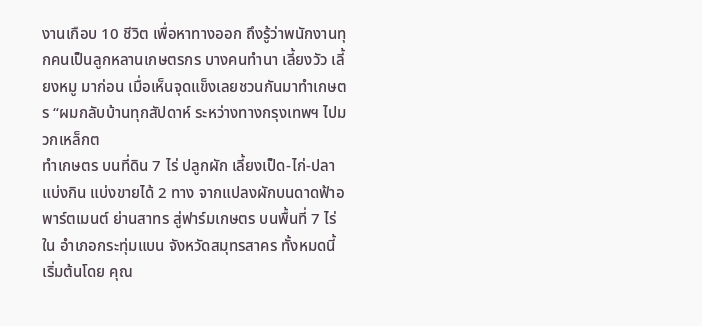งานเกือบ 10 ชีวิต เพื่อหาทางออก ถึงรู้ว่าพนักงานทุกคนเป็นลูกหลานเกษตรกร บางคนทำนา เลี้ยงวัว เลี้ยงหมู มาก่อน เมื่อเห็นจุดแข็งเลยชวนกันมาทำเกษตร “ผมกลับบ้านทุกสัปดาห์ ระหว่างทางกรุงเทพฯ ไปมวกเหล็กต
ทำเกษตร บนที่ดิน 7 ไร่ ปลูกผัก เลี้ยงเป็ด-ไก่-ปลา แบ่งกิน แบ่งขายได้ 2 ทาง จากแปลงผักบนดาดฟ้าอพาร์ตเมนต์ ย่านสาทร สู่ฟาร์มเกษตร บนพื้นที่ 7 ไร่ ใน อำเภอกระทุ่มแบน จังหวัดสมุทรสาคร ทั้งหมดนี้ เริ่มต้นโดย คุณ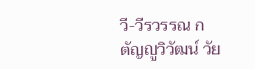วี-วีรวรรณ กตัญญูวิวัฒน์ วัย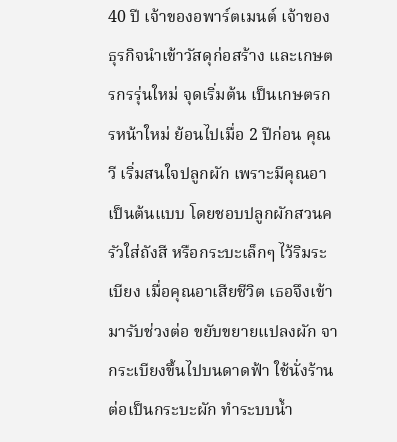40 ปี เจ้าของอพาร์ตเมนต์ เจ้าของธุรกิจนำเข้าวัสดุก่อสร้าง และเกษตรกรรุ่นใหม่ จุดเริ่มต้น เป็นเกษตรกรหน้าใหม่ ย้อนไปเมื่อ 2 ปีก่อน คุณวี เริ่มสนใจปลูกผัก เพราะมีคุณอาเป็นต้นแบบ โดยชอบปลูกผักสวนครัวใส่ถังสี หรือกระบะเล็กๆ ไว้ริมระเบียง เมื่อคุณอาเสียชีวิต เธอจึงเข้ามารับช่วงต่อ ขยับขยายแปลงผัก จากระเบียงขึ้นไปบนดาดฟ้า ใช้นั่งร้านต่อเป็นกระบะผัก ทำระบบน้ำ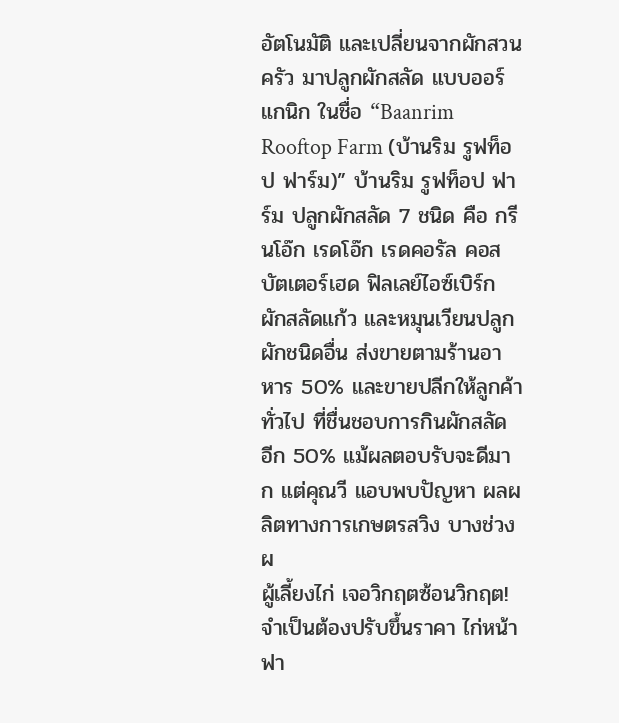อัตโนมัติ และเปลี่ยนจากผักสวนครัว มาปลูกผักสลัด แบบออร์แกนิก ในชื่อ “Baanrim Rooftop Farm (บ้านริม รูฟท็อป ฟาร์ม)” บ้านริม รูฟท็อป ฟาร์ม ปลูกผักสลัด 7 ชนิด คือ กรีนโอ๊ก เรดโอ๊ก เรดคอรัล คอส บัตเตอร์เฮด ฟิลเลย์ไอซ์เบิร์ก ผักสลัดแก้ว และหมุนเวียนปลูกผักชนิดอื่น ส่งขายตามร้านอาหาร 50% และขายปลีกให้ลูกค้าทั่วไป ที่ชื่นชอบการกินผักสลัด อีก 50% แม้ผลตอบรับจะดีมาก แต่คุณวี แอบพบปัญหา ผลผลิตทางการเกษตรสวิง บางช่วงผ
ผู้เลี้ยงไก่ เจอวิกฤตซ้อนวิกฤต! จำเป็นต้องปรับขึ้นราคา ไก่หน้าฟา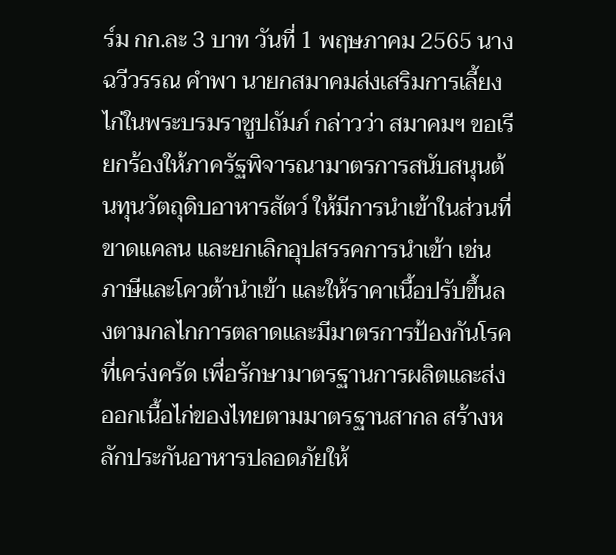ร์ม กก.ละ 3 บาท วันที่ 1 พฤษภาคม 2565 นางฉวีวรรณ คำพา นายกสมาคมส่งเสริมการเลี้ยงไก่ในพระบรมราชูปถัมภ์ กล่าวว่า สมาคมฯ ขอเรียกร้องให้ภาครัฐพิจารณามาตรการสนับสนุนต้นทุนวัตถุดิบอาหารสัตว์ ให้มีการนำเข้าในส่วนที่ขาดแคลน และยกเลิกอุปสรรคการนำเข้า เช่น ภาษีและโควต้านำเข้า และให้ราคาเนื้อปรับขึ้นลงตามกลไกการตลาดและมีมาตรการป้องกันโรคที่เคร่งครัด เพื่อรักษามาตรฐานการผลิตและส่งออกเนื้อไก่ของไทยตามมาตรฐานสากล สร้างหลักประกันอาหารปลอดภัยให้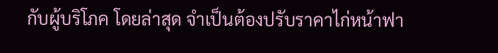กับผู้บริโภค โดยล่าสุด จำเป็นต้องปรับราคาไก่หน้าฟา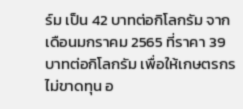ร์ม เป็น 42 บาทต่อกิโลกรัม จากเดือนมกราคม 2565 ที่ราคา 39 บาทต่อกิโลกรัม เพื่อให้เกษตรกรไม่ขาดทุน อ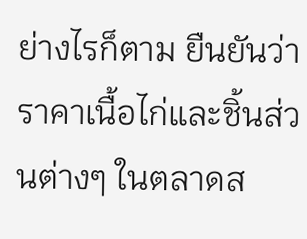ย่างไรก็ตาม ยืนยันว่าราคาเนื้อไก่และชิ้นส่วนต่างๆ ในตลาดส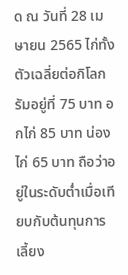ด ณ วันที่ 28 เมษายน 2565 ไก่ทั้งตัวเฉลี่ยต่อกิโลกรัมอยู่ที่ 75 บาท อกไก่ 85 บาท น่องไก่ 65 บาท ถือว่าอยู่ในระดับต่ำเมื่อเทียบกับต้นทุนการเลี้ยง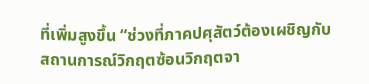ที่เพิ่มสูงขึ้น “ช่วงที่ภาคปศุสัตว์ต้องเผชิญกับสถานการณ์วิกฤตซ้อนวิกฤตจา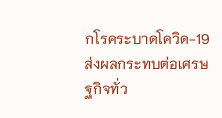กโรคระบาดโควิด-19 ส่งผลกระทบต่อเศรษฐกิจทั่ว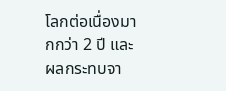โลกต่อเนื่องมากกว่า 2 ปี และผลกระทบจา